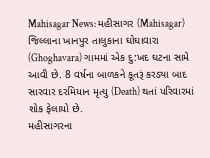Mahisagar News: મહીસાગર (Mahisagar) જિલ્લાના ખાનપુર તાલુકાના ઘોઘાવારા (Ghoghavara) ગામમાં એક દુ:ખદ ઘટના સામે આવી છે. 8 વર્ષના બાળકને કૂતરૂં કરડ્યા બાદ સારવાર દરમિયાન મૃત્યુ (Death) થતાં પરિવારમાં શોક ફેલાયો છે.
મહીસાગરના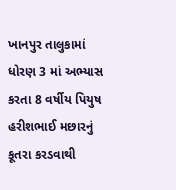ખાનપુર તાલુકામાં ધોરણ 3 માં અભ્યાસ કરતા 8 વર્ષીય પિયુષ હરીશભાઈ મછારનું કૂતરા કરડવાથી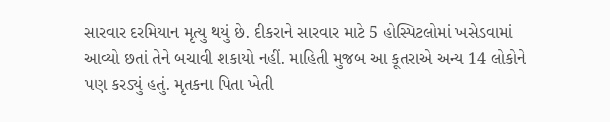સારવાર દરમિયાન મૃત્યુ થયું છે. દીકરાને સારવાર માટે 5 હોસ્પિટલોમાં ખસેડવામાં આવ્યો છતાં તેને બચાવી શકાયો નહીં. માહિતી મુજબ આ કૂતરાએ અન્ય 14 લોકોને પણ કરડ્યું હતું. મૃતકના પિતા ખેતી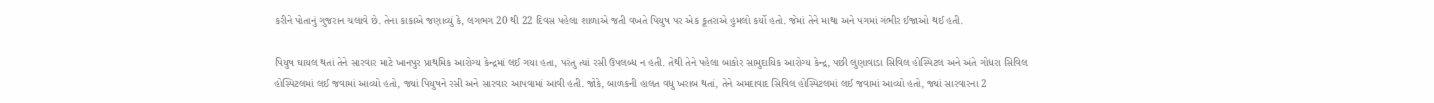કરીને પોતાનું ગુજરાન ચલાવે છે. તેના કાકાએ જણાવ્યું કે, લગભગ 20 થી 22 દિવસ પહેલા શાળાએ જતી વખતે પિયુષ પર એક કૂતરાએ હુમલો કર્યો હતો. જેમાં તેને માથા અને પગમાં ગંભીર ઈજાઓ થઈ હતી.

પિયુષ ઘાયલ થતાં તેને સારવાર માટે ખાનપુર પ્રાથમિક આરોગ્ય કેન્દ્રમાં લઈ ગયા હતા, પરંતુ ત્યાં રસી ઉપલબ્ધ ન હતી. તેથી તેને પહેલા બાકોર સામુદાયિક આરોગ્ય કેન્દ્ર, પછી લુણાવાડા સિવિલ હોસ્પિટલ અને અંતે ગોધરા સિવિલ હોસ્પિટલમાં લઈ જવામાં આવ્યો હતો, જ્યાં પિયુષને રસી અને સારવાર આપવામાં આવી હતી. જોકે, બાળકની હાલત વધુ ખરાબ થતાં, તેને અમદાવાદ સિવિલ હોસ્પિટલમાં લઈ જવામાં આવ્યો હતો, જ્યાં સારવારના 2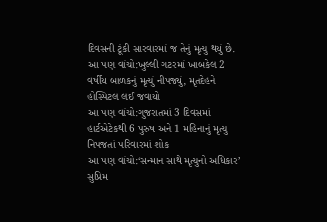દિવસની ટૂંકી સારવારમાં જ તેનું મૃત્યુ થયું છે.
આ પણ વાંચો:ખુલ્લી ગટરમાં ખાબકેલ 2 વર્ષીય બાળકનું મૃત્યું નીપજ્યું, મૃતદેહને હોસ્પિટલ લઈ જવાયો
આ પણ વાંચો:ગુજરાતમાં 3 દિવસમાં હાર્ટએટેકથી 6 પુરુષ અને 1 મહિનાનું મૃત્યુ નિપજતાં પરિવારમાં શોક
આ પણ વાંચો:‘સન્માન સાથે મૃત્યુનો અધિકાર’ સુપ્રિમ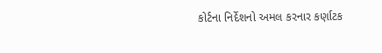કોર્ટના નિર્દેશનો અમલ કરનાર કર્ણાટક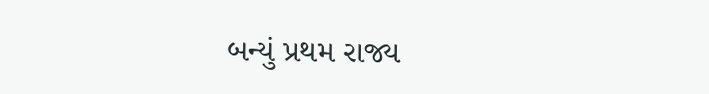બન્યું પ્રથમ રાજ્ય